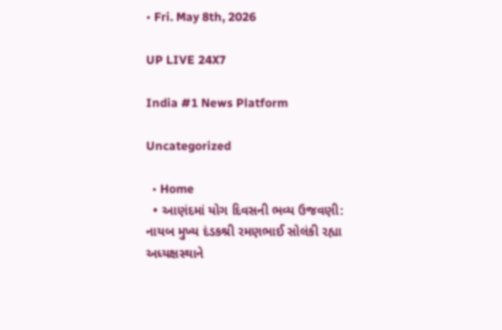• Fri. May 8th, 2026

UP LIVE 24X7

India #1 News Platform

Uncategorized

  • Home
  • આણંદમાં યોગ દિવસની ભવ્ય ઉજવણી: નાયબ મુખ્ય દંડકશ્રી રમણભાઈ સોલંકી રહ્યા અધ્યક્ષસ્થાને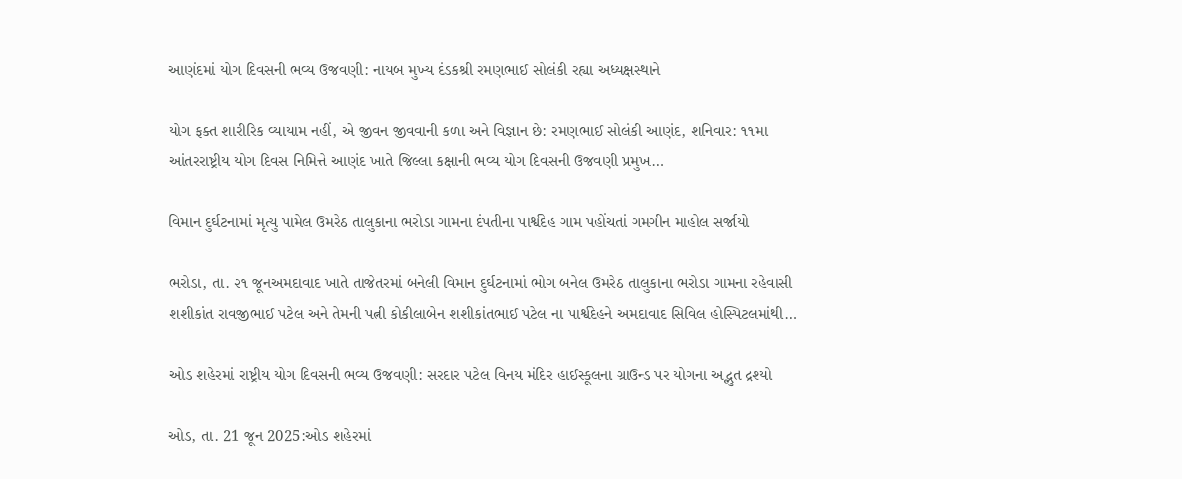આણંદમાં યોગ દિવસની ભવ્ય ઉજવણી: નાયબ મુખ્ય દંડકશ્રી રમણભાઈ સોલંકી રહ્યા અધ્યક્ષસ્થાને

યોગ ફક્ત શારીરિક વ્યાયામ નહીં, એ જીવન જીવવાની કળા અને વિજ્ઞાન છે: રમણભાઈ સોલંકી આણંદ, શનિવાર: ૧૧મા આંતરરાષ્ટ્રીય યોગ દિવસ નિમિત્તે આણંદ ખાતે જિલ્લા કક્ષાની ભવ્ય યોગ દિવસની ઉજવણી પ્રમુખ…

વિમાન દુર્ઘટનામાં મૃત્યુ પામેલ ઉમરેઠ તાલુકાના ભરોડા ગામના દંપતીના પાર્શ્વદેહ ગામ પહોંચતાં ગમગીન માહોલ સર્જાયો

ભરોડા, તા. ૨૧ જૂનઅમદાવાદ ખાતે તાજેતરમાં બનેલી વિમાન દુર્ઘટનામાં ભોગ બનેલ ઉમરેઠ તાલુકાના ભરોડા ગામના રહેવાસી શશીકાંત રાવજીભાઈ પટેલ અને તેમની પત્ની કોકીલાબેન શશીકાંતભાઈ પટેલ ના પાર્શ્વદેહને અમદાવાદ સિવિલ હોસ્પિટલમાંથી…

ઓડ શહેરમાં રાષ્ટ્રીય યોગ દિવસની ભવ્ય ઉજવણી: સરદાર પટેલ વિનય મંદિર હાઈસ્કૂલના ગ્રાઉન્ડ પર યોગના અદ્ભુત દ્રશ્યો

ઓડ, તા. 21 જૂન 2025:ઓડ શહેરમાં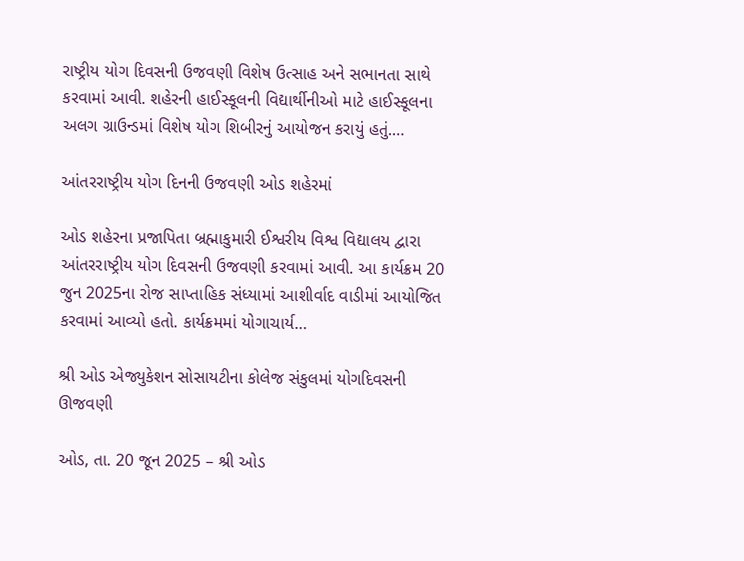રાષ્ટ્રીય યોગ દિવસની ઉજવણી વિશેષ ઉત્સાહ અને સભાનતા સાથે કરવામાં આવી. શહેરની હાઈસ્કૂલની વિદ્યાર્થીનીઓ માટે હાઈસ્કૂલના અલગ ગ્રાઉન્ડમાં વિશેષ યોગ શિબીરનું આયોજન કરાયું હતું.…

આંતરરાષ્ટ્રીય યોગ દિનની ઉજવણી ઓડ શહેરમાં

ઓડ શહેરના પ્રજાપિતા બ્રહ્માકુમારી ઈશ્વરીય વિશ્વ વિદ્યાલય દ્વારા આંતરરાષ્ટ્રીય યોગ દિવસની ઉજવણી કરવામાં આવી. આ કાર્યક્રમ 20 જુન 2025ના રોજ સાપ્તાહિક સંધ્યામાં આશીર્વાદ વાડીમાં આયોજિત કરવામાં આવ્યો હતો. કાર્યક્રમમાં યોગાચાર્ય…

શ્રી ઓડ એજ્યુકેશન સોસાયટીના કોલેજ સંકુલમાં યોગદિવસની ઊજવણી

ઓડ, તા. 20 જૂન 2025 – શ્રી ઓડ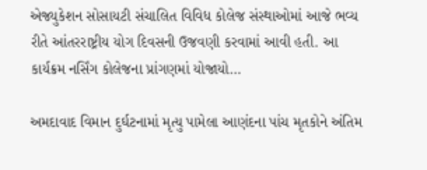એજ્યુકેશન સોસાયટી સંચાલિત વિવિધ કોલેજ સંસ્થાઓમાં આજે ભવ્ય રીતે આંતરરાષ્ટ્રીય યોગ દિવસની ઉજવણી કરવામાં આવી હતી. આ કાર્યક્રમ નર્સિંગ કોલેજના પ્રાંગણમાં યોજાયો…

અમદાવાદ વિમાન દુર્ઘટનામાં મૃત્યુ પામેલા આણંદના પાંચ મૃતકોને અંતિમ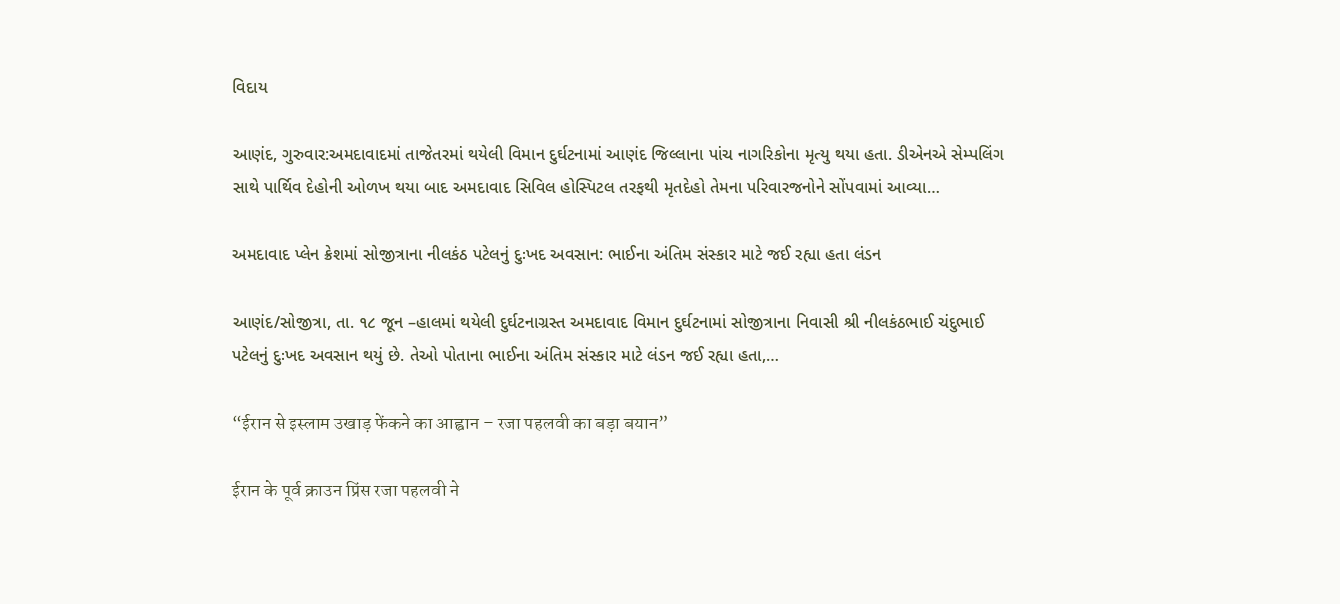વિદાય

આણંદ, ગુરુવાર:અમદાવાદમાં તાજેતરમાં થયેલી વિમાન દુર્ઘટનામાં આણંદ જિલ્લાના પાંચ નાગરિકોના મૃત્યુ થયા હતા. ડીએનએ સેમ્પલિંગ સાથે પાર્થિવ દેહોની ઓળખ થયા બાદ અમદાવાદ સિવિલ હોસ્પિટલ તરફથી મૃતદેહો તેમના પરિવારજનોને સોંપવામાં આવ્યા…

અમદાવાદ પ્લેન ક્રેશમાં સોજીત્રાના નીલકંઠ પટેલનું દુઃખદ અવસાન: ભાઈના અંતિમ સંસ્કાર માટે જઈ રહ્યા હતા લંડન

આણંદ/સોજીત્રા, તા. ૧૮ જૂન –હાલમાં થયેલી દુર્ઘટનાગ્રસ્ત અમદાવાદ વિમાન દુર્ઘટનામાં સોજીત્રાના નિવાસી શ્રી નીલકંઠભાઈ ચંદુભાઈ પટેલનું દુઃખદ અવસાન થયું છે. તેઓ પોતાના ભાઈના અંતિમ સંસ્કાર માટે લંડન જઈ રહ્યા હતા,…

“ईरान से इस्लाम उखाड़ फेंकने का आह्वान – रजा पहलवी का बड़ा बयान”

ईरान के पूर्व क्राउन प्रिंस रजा पहलवी ने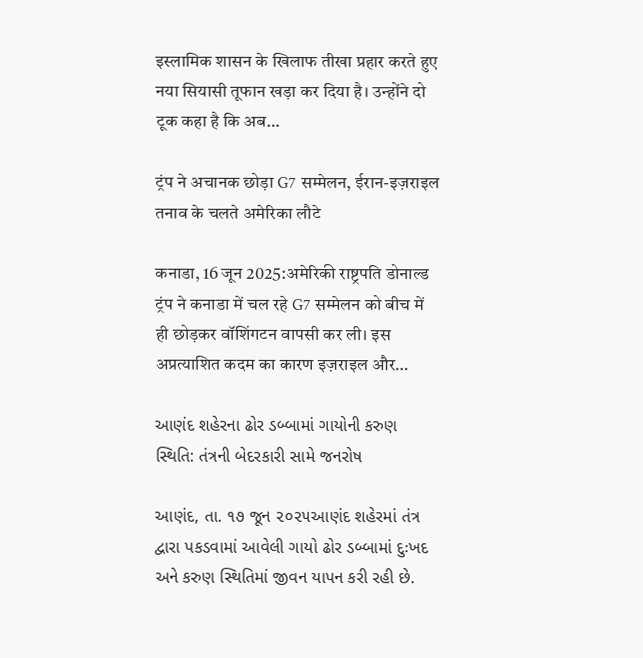इस्लामिक शासन के खिलाफ तीखा प्रहार करते हुए नया सियासी तूफान खड़ा कर दिया है। उन्होंने दो टूक कहा है कि अब…

ट्रंप ने अचानक छोड़ा G7 सम्मेलन, ईरान-इज़राइल तनाव के चलते अमेरिका लौटे

कनाडा, 16 जून 2025:अमेरिकी राष्ट्रपति डोनाल्ड ट्रंप ने कनाडा में चल रहे G7 सम्मेलन को बीच में ही छोड़कर वॉशिंगटन वापसी कर ली। इस अप्रत्याशित कदम का कारण इज़राइल और…

આણંદ શહેરના ઢોર ડબ્બામાં ગાયોની કરુણ સ્થિતિ: તંત્રની બેદરકારી સામે જનરોષ

આણંદ, તા. ૧૭ જૂન ૨૦૨૫આણંદ શહેરમાં તંત્ર દ્વારા પકડવામાં આવેલી ગાયો ઢોર ડબ્બામાં દુઃખદ અને કરુણ સ્થિતિમાં જીવન યાપન કરી રહી છે.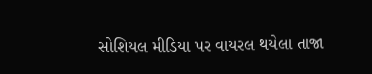સોશિયલ મીડિયા પર વાયરલ થયેલા તાજા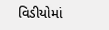વિડીયોમાં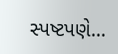સ્પષ્ટપણે…